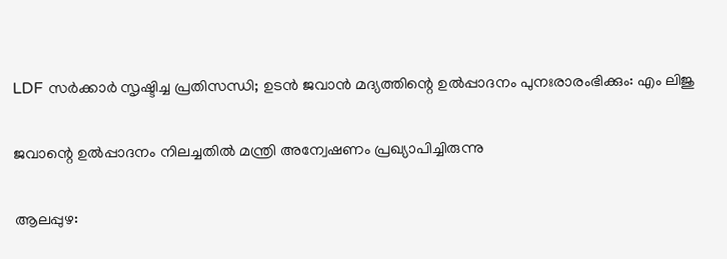LDF സർക്കാര്‍ സൃഷ്ടിച്ച പ്രതിസന്ധി; ഉടൻ ജവാൻ മദ്യത്തിന്റെ ഉൽപ്പാദനം പുനഃരാരംഭിക്കും: എം ലിജു

ജവാന്റെ ഉല്‍പ്പാദനം നിലച്ചതില്‍ മന്ത്രി അന്വേഷണം പ്രഖ്യാപിച്ചിരുന്നു

ആലപ്പുഴ: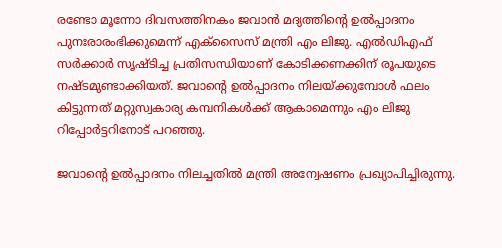രണ്ടോ മൂന്നോ ദിവസത്തിനകം ജവാന്‍ മദ്യത്തിന്റെ ഉല്‍പ്പാദനം പുനഃരാരംഭിക്കുമെന്ന് എക്‌സൈസ് മന്ത്രി എം ലിജു. എല്‍ഡിഎഫ് സര്‍ക്കാര്‍ സൃഷ്ടിച്ച പ്രതിസന്ധിയാണ് കോടിക്കണക്കിന് രൂപയുടെ നഷ്ടമുണ്ടാക്കിയത്. ജവാന്റെ ഉല്‍പ്പാദനം നിലയ്ക്കുമ്പോള്‍ ഫലം കിട്ടുന്നത് മറ്റുസ്വകാര്യ കമ്പനികള്‍ക്ക് ആകാമെന്നും എം ലിജു റിപ്പോര്‍ട്ടറിനോട് പറഞ്ഞു.

ജവാന്റെ ഉല്‍പ്പാദനം നിലച്ചതില്‍ മന്ത്രി അന്വേഷണം പ്രഖ്യാപിച്ചിരുന്നു.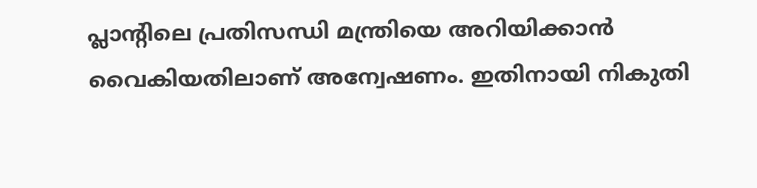പ്ലാന്റിലെ പ്രതിസന്ധി മന്ത്രിയെ അറിയിക്കാന്‍ വൈകിയതിലാണ് അന്വേഷണം. ഇതിനായി നികുതി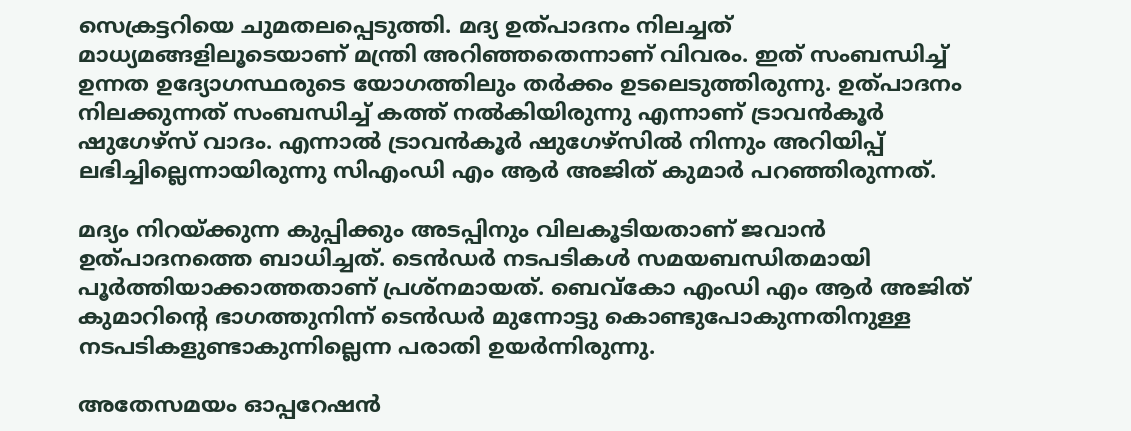സെക്രട്ടറിയെ ചുമതലപ്പെടുത്തി. മദ്യ ഉത്പാദനം നിലച്ചത് മാധ്യമങ്ങളിലൂടെയാണ് മന്ത്രി അറിഞ്ഞതെന്നാണ് വിവരം. ഇത് സംബന്ധിച്ച് ഉന്നത ഉദ്യോഗസ്ഥരുടെ യോഗത്തിലും തര്‍ക്കം ഉടലെടുത്തിരുന്നു. ഉത്പാദനം നിലക്കുന്നത് സംബന്ധിച്ച് കത്ത് നല്‍കിയിരുന്നു എന്നാണ് ട്രാവന്‍കൂര്‍ ഷുഗേഴ്‌സ് വാദം. എന്നാല്‍ ട്രാവന്‍കൂര്‍ ഷുഗേഴ്സില്‍ നിന്നും അറിയിപ്പ് ലഭിച്ചില്ലെന്നായിരുന്നു സിഎംഡി എം ആര്‍ അജിത് കുമാര്‍ പറഞ്ഞിരുന്നത്.

മദ്യം നിറയ്ക്കുന്ന കുപ്പിക്കും അടപ്പിനും വിലകൂടിയതാണ് ജവാന്‍ ഉത്പാദനത്തെ ബാധിച്ചത്. ടെന്‍ഡര്‍ നടപടികള്‍ സമയബന്ധിതമായി പൂര്‍ത്തിയാക്കാത്തതാണ് പ്രശ്നമായത്. ബെവ്കോ എംഡി എം ആര്‍ അജിത് കുമാറിന്റെ ഭാഗത്തുനിന്ന് ടെന്‍ഡര്‍ മുന്നോട്ടു കൊണ്ടുപോകുന്നതിനുള്ള നടപടികളുണ്ടാകുന്നില്ലെന്ന പരാതി ഉയര്‍ന്നിരുന്നു.

അതേസമയം ഓപ്പറേഷന്‍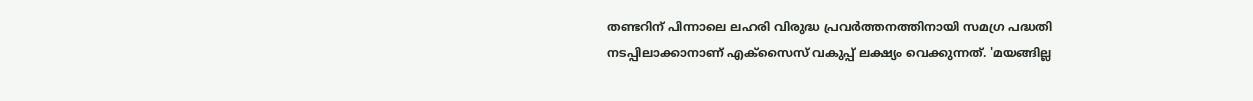തണ്ടറിന് പിന്നാലെ ലഹരി വിരുദ്ധ പ്രവര്‍ത്തനത്തിനായി സമഗ്ര പദ്ധതി നടപ്പിലാക്കാനാണ് എക്‌സൈസ് വകുപ്പ് ലക്ഷ്യം വെക്കുന്നത്. 'മയങ്ങില്ല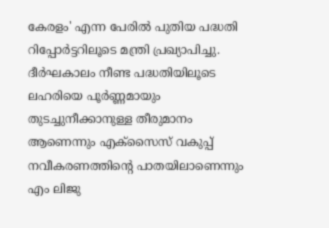കേരളം' എന്ന പേരില്‍ പുതിയ പദ്ധതി റിപ്പോര്‍ട്ടറിലൂടെ മന്ത്രി പ്രഖ്യാപിച്ചു. ദീര്‍ഘകാലം നീണ്ട പദ്ധതിയിലൂടെ ലഹരിയെ പൂര്‍ണ്ണമായും തുടച്ചുനീക്കാനുള്ള തീരുമാനം ആണെന്നും എക്‌സൈസ് വകുപ്പ് നവീകരണത്തിന്റെ പാതയിലാണെന്നും എം ലിജു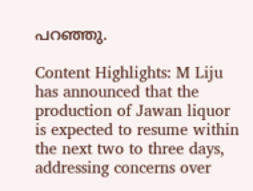പറഞ്ഞു.

Content Highlights: M Liju has announced that the production of Jawan liquor is expected to resume within the next two to three days, addressing concerns over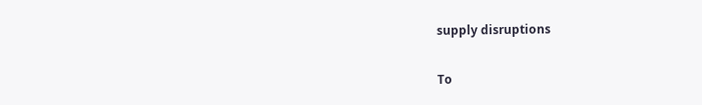supply disruptions

To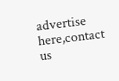advertise here,contact us